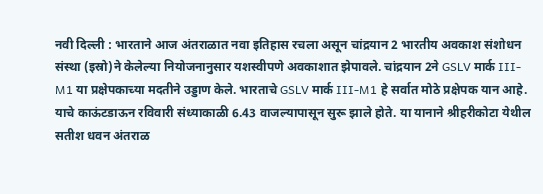नवी दिल्ली : भारताने आज अंतराळात नवा इतिहास रचला असून चांद्रयान 2 भारतीय अवकाश संशोधन संस्था (इस्रो)ने केलेल्या नियोजनानुसार यशस्वीपणे अवकाशात झेपावले. चांद्रयान 2ने GSLV मार्क III-M1 या प्रक्षेपकाच्या मदतीने उड्डाण केले. भारताचे GSLV मार्क III-M1 हे सर्वात मोठे प्रक्षेपक यान आहे. याचे काऊंटडाऊन रविवारी संध्याकाळी 6.43 वाजल्यापासून सुरू झाले होते. या यानाने श्रीहरीकोटा येथील सतीश धवन अंतराळ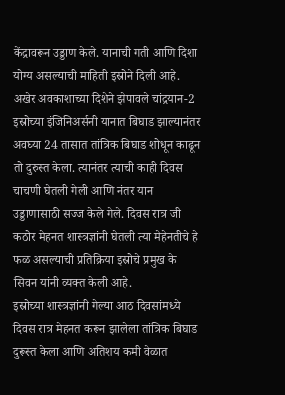केंद्रावरून उड्डाण केले. यानाची गती आणि दिशा योग्य असल्याची माहिती इस्रोने दिली आहे.
अखेर अवकाशाच्या दिशेने झेपावले चांद्रयान-2
इस्रोच्या इंजिनिअर्सनी यानात बिघाड झाल्यानंतर अवघ्या 24 तासात तांत्रिक बिघाड शोधून काढून तो दुरुस्त केला. त्यानंतर त्याची काही दिवस चाचणी घेतली गेली आणि नंतर यान उड्डाणासाठी सज्ज केले गेले. दिवस रात्र जी कठोर मेहनत शास्त्रज्ञांनी घेतली त्या मेहेनतीचे हे फळ असल्याची प्रतिक्रिया इस्रोचे प्रमुख के सिवन यांनी व्यक्त केली आहे.
इस्रोच्या शास्त्रज्ञांनी गेल्या आठ दिवसांमध्ये दिवस रात्र मेहनत करून झालेला तांत्रिक बिघाड दुरूस्त केला आणि अतिशय कमी वेळात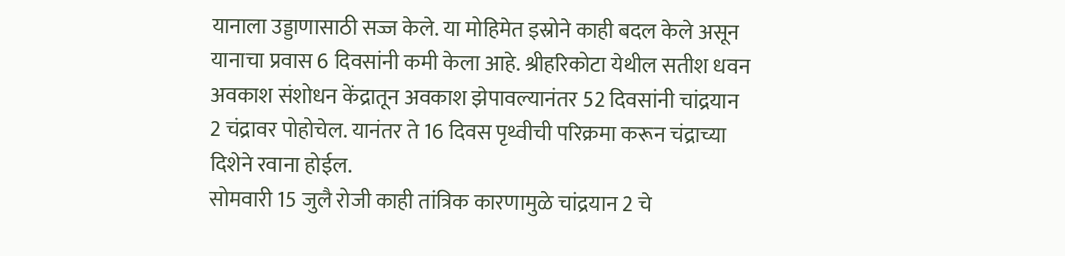यानाला उड्डाणासाठी सज्ज केले. या मोहिमेत इस्रोने काही बदल केले असून यानाचा प्रवास 6 दिवसांनी कमी केला आहे. श्रीहरिकोटा येथील सतीश धवन अवकाश संशोधन केंद्रातून अवकाश झेपावल्यानंतर 52 दिवसांनी चांद्रयान 2 चंद्रावर पोहोचेल. यानंतर ते 16 दिवस पृथ्वीची परिक्रमा करून चंद्राच्या दिशेने रवाना होईल.
सोमवारी 15 जुलै रोजी काही तांत्रिक कारणामुळे चांद्रयान 2 चे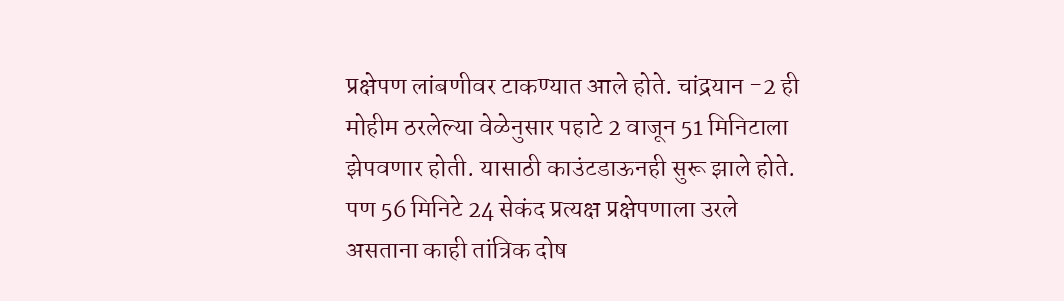प्रक्षेपण लांबणीवर टाकण्यात आले होते. चांद्रयान -2 ही मोहीम ठरलेल्या वेळेनुसार पहाटे 2 वाजून 51 मिनिटाला झेपवणार होती. यासाठी काउंटडाऊनही सुरू झाले होते. पण 56 मिनिटे 24 सेकंद प्रत्यक्ष प्रक्षेपणाला उरले असताना काही तांत्रिक दोष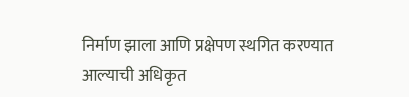निर्माण झाला आणि प्रक्षेपण स्थगित करण्यात आल्याची अधिकृत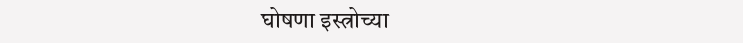घोषणा इस्त्रोच्या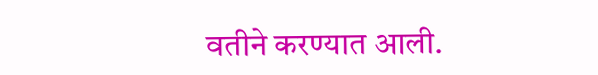वतीने करण्यात आली.